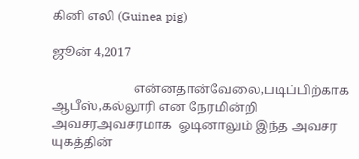கினி எலி (Guinea pig)

ஜூன் 4,2017

                          என்னதான்வேலை,படிப்பிற்காக  ஆபீஸ்,கல்லூரி என நேரமின்றி அவசரஅவசரமாக  ஓடினாலும் இந்த அவசர யுகத்தின்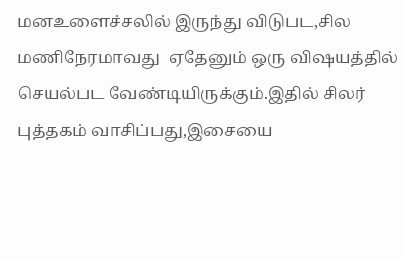மனஉளைச்சலில் இருந்து விடுபட,சில மணிநேரமாவது  ஏதேனும் ஒரு விஷயத்தில் செயல்பட வேண்டியிருக்கும்.இதில் சிலர் புத்தகம் வாசிப்பது,இசையை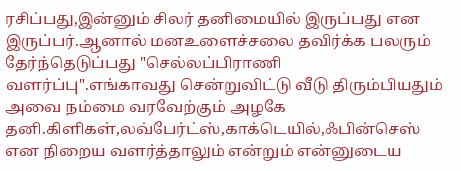ரசிப்பது,இன்னும் சிலர் தனிமையில் இருப்பது என இருப்பர்.ஆனால் மனஉளைச்சலை தவிர்க்க பலரும் தேர்ந்தெடுப்பது "செல்லப்பிராணி வளர்ப்பு".எங்காவது சென்றுவிட்டு வீடு திரும்பியதும் அவை நம்மை வரவேற்கும் அழகே தனி.கிளிகள்,லவ்பேர்ட்ஸ்,காக்டெயில்,ஃபின்செஸ் என நிறைய வளர்த்தாலும் என்றும் என்னுடைய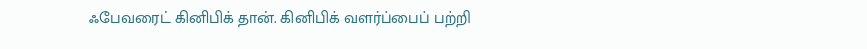ஃபேவரைட் கினிபிக் தான். கினிபிக் வளர்ப்பைப் பற்றி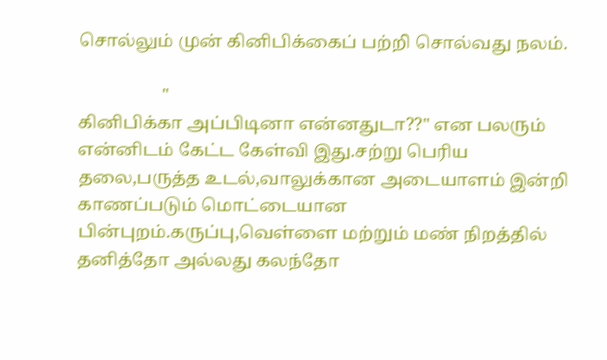சொல்லும் முன் கினிபிக்கைப் பற்றி சொல்வது நலம்.

                   "
கினிபிக்கா அப்பிடினா என்னதுடா??" என பலரும் என்னிடம் கேட்ட கேள்வி இது.சற்று பெரிய தலை,பருத்த உடல்,வாலுக்கான அடையாளம் இன்றி காணப்படும் மொட்டையான பின்புறம்.கருப்பு,வெள்ளை மற்றும் மண் நிறத்தில் தனித்தோ அல்லது கலந்தோ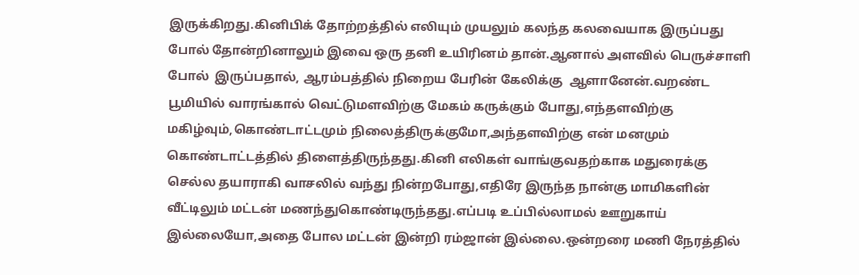இருக்கிறது.கினிபிக் தோற்றத்தில் எலியும் முயலும் கலந்த கலவையாக இருப்பது போல் தோன்றினாலும் இவை ஒரு தனி உயிரினம் தான்.ஆனால் அளவில் பெருச்சாளி போல்  இருப்பதால், ஆரம்பத்தில் நிறைய பேரின் கேலிக்கு  ஆளானேன்.வறண்ட பூமியில் வாரங்கால் வெட்டுமளவிற்கு மேகம் கருக்கும் போது,எந்தளவிற்கு மகிழ்வும்,கொண்டாட்டமும் நிலைத்திருக்குமோ,அந்தளவிற்கு என் மனமும் கொண்டாட்டத்தில் திளைத்திருந்தது.கினி எலிகள் வாங்குவதற்காக மதுரைக்கு செல்ல தயாராகி வாசலில் வந்து நின்றபோது,எதிரே இருந்த நான்கு மாமிகளின் வீட்டிலும் மட்டன் மணந்துகொண்டிருந்தது.எப்படி உப்பில்லாமல் ஊறுகாய் இல்லையோ,அதை போல மட்டன் இன்றி ரம்ஜான் இல்லை.ஒன்றரை மணி நேரத்தில்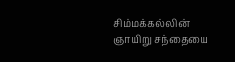சிம்மக்கல்லின் ஞாயிறு சந்தையை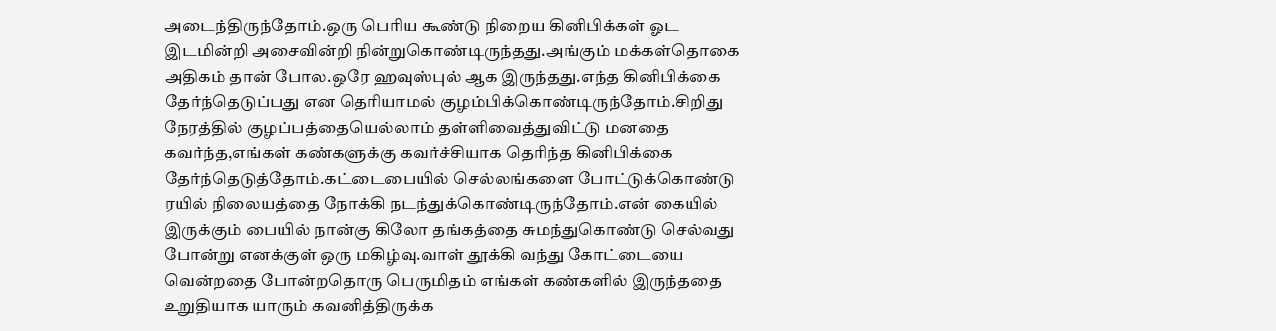அடைந்திருந்தோம்.ஒரு பெரிய கூண்டு நிறைய கினிபிக்கள் ஓட இடமின்றி அசைவின்றி நின்றுகொண்டிருந்தது.அங்கும் மக்கள்தொகை அதிகம் தான் போல.ஒரே ஹவுஸ்புல் ஆக இருந்தது.எந்த கினிபிக்கை தேர்ந்தெடுப்பது என தெரியாமல் குழம்பிக்கொண்டிருந்தோம்.சிறிது நேரத்தில் குழப்பத்தையெல்லாம் தள்ளிவைத்துவிட்டு மனதை கவர்ந்த,எங்கள் கண்களுக்கு கவர்ச்சியாக தெரிந்த கினிபிக்கை தேர்ந்தெடுத்தோம்.கட்டைபையில் செல்லங்களை போட்டுக்கொண்டு ரயில் நிலையத்தை நோக்கி நடந்துக்கொண்டிருந்தோம்.என் கையில் இருக்கும் பையில் நான்கு கிலோ தங்கத்தை சுமந்துகொண்டு செல்வது போன்று எனக்குள் ஒரு மகிழ்வு.வாள் தூக்கி வந்து கோட்டையை வென்றதை போன்றதொரு பெருமிதம் எங்கள் கண்களில் இருந்ததை உறுதியாக யாரும் கவனித்திருக்க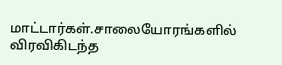மாட்டார்கள்.சாலையோரங்களில் விரவிகிடந்த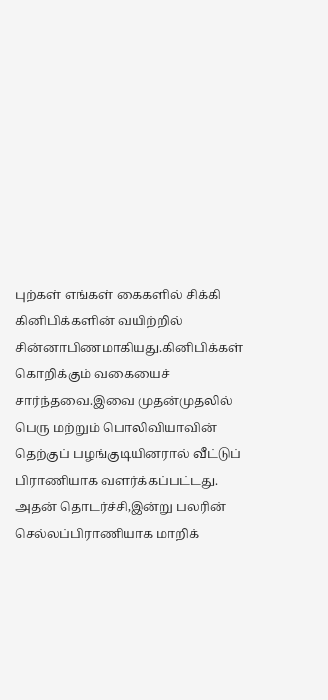புற்கள் எங்கள் கைகளில் சிக்கி கினிபிக்களின் வயிற்றில் சின்னாபிணமாகியது.கினிபிக்கள் கொறிக்கும் வகையைச் சார்ந்தவை.இவை முதன்முதலில் பெரு மற்றும் பொலிவியாவின் தெற்குப் பழங்குடியினரால் வீட்டுப் பிராணியாக வளர்க்கப்பட்டது. அதன் தொடர்ச்சி,இன்று பலரின் செல்லப்பிராணியாக மாறிக்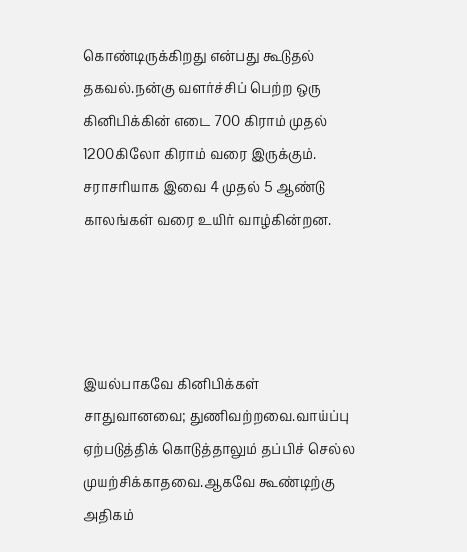கொண்டிருக்கிறது என்பது கூடுதல் தகவல்.நன்கு வளர்ச்சிப் பெற்ற ஒரு கினிபிக்கின் எடை 700 கிராம் முதல் 1200கிலோ கிராம் வரை இருக்கும். சராசரியாக இவை 4 முதல் 5 ஆண்டு காலங்கள் வரை உயிர் வாழ்கின்றன.




இயல்பாகவே கினிபிக்கள் சாதுவானவை; துணிவற்றவை.வாய்ப்பு ஏற்படுத்திக் கொடுத்தாலும் தப்பிச் செல்ல முயற்சிக்காதவை.ஆகவே கூண்டிற்கு அதிகம்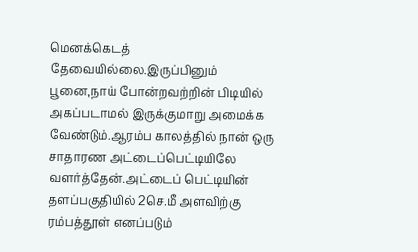மெனக்கெடத் தேவையில்லை.இருப்பினும் பூனை,நாய் போன்றவற்றின் பிடியில் அகப்படாமல் இருக்குமாறு அமைக்க வேண்டும்.ஆரம்ப காலத்தில் நான் ஒரு சாதாரண அட்டைப்பெட்டியிலே வளர்த்தேன்.அட்டைப் பெட்டியின் தளப்பகுதியில் 2செ.மீ அளவிற்கு ரம்பத்தூள் எனப்படும்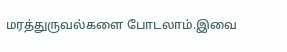மரத்துருவல்களை போடலாம்.இவை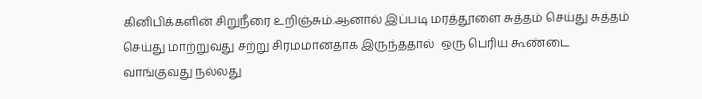கினிபிக்களின் சிறுநீரை உறிஞ்சும்.ஆனால் இப்படி மரத்தூளை சுத்தம் செய்து சுத்தம் செய்து மாற்றுவது சற்று சிரமமானதாக இருந்ததால்  ஒரு பெரிய கூண்டை வாங்குவது நல்லது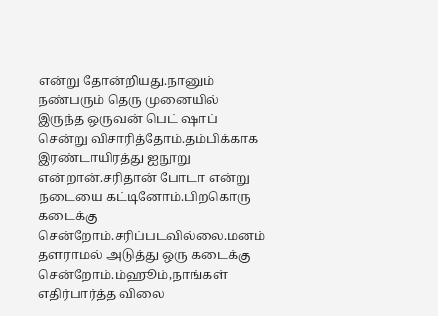என்று தோன்றியது.நானும் நண்பரும் தெரு முனையில் இருந்த ஒருவன் பெட் ஷாப் சென்று விசாரித்தோம்.தம்பிக்காக இரண்டாயிரத்து ஐநூறு என்றான்.சரிதான் போடா என்று நடையை கட்டினோம்.பிறகொரு கடைக்கு சென்றோம்.சரிப்படவில்லை.மனம் தளராமல் அடுத்து ஒரு கடைக்கு சென்றோம்.ம்ஹூம்,நாங்கள் எதிர்பார்த்த விலை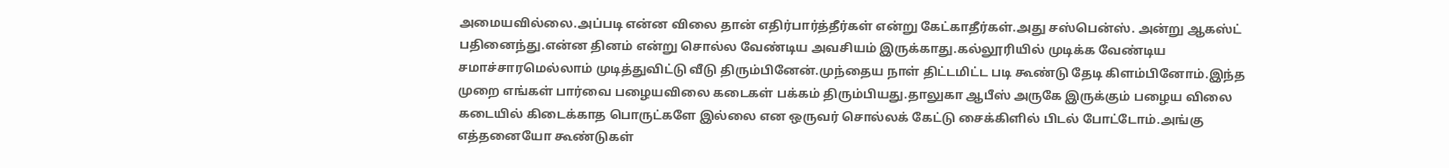அமையவில்லை.அப்படி என்ன விலை தான் எதிர்பார்த்தீர்கள் என்று கேட்காதீர்கள்.அது சஸ்பென்ஸ். அன்று ஆகஸ்ட் பதினைந்து.என்ன தினம் என்று சொல்ல வேண்டிய அவசியம் இருக்காது.கல்லூரியில் முடிக்க வேண்டிய சமாச்சாரமெல்லாம் முடித்துவிட்டு வீடு திரும்பினேன்.முந்தைய நாள் திட்டமிட்ட படி கூண்டு தேடி கிளம்பினோம்.இந்த முறை எங்கள் பார்வை பழையவிலை கடைகள் பக்கம் திரும்பியது.தாலுகா ஆபீஸ் அருகே இருக்கும் பழைய விலை கடையில் கிடைக்காத பொருட்களே இல்லை என ஒருவர் சொல்லக் கேட்டு சைக்கிளில் பிடல் போட்டோம்.அங்கு எத்தனையோ கூண்டுகள்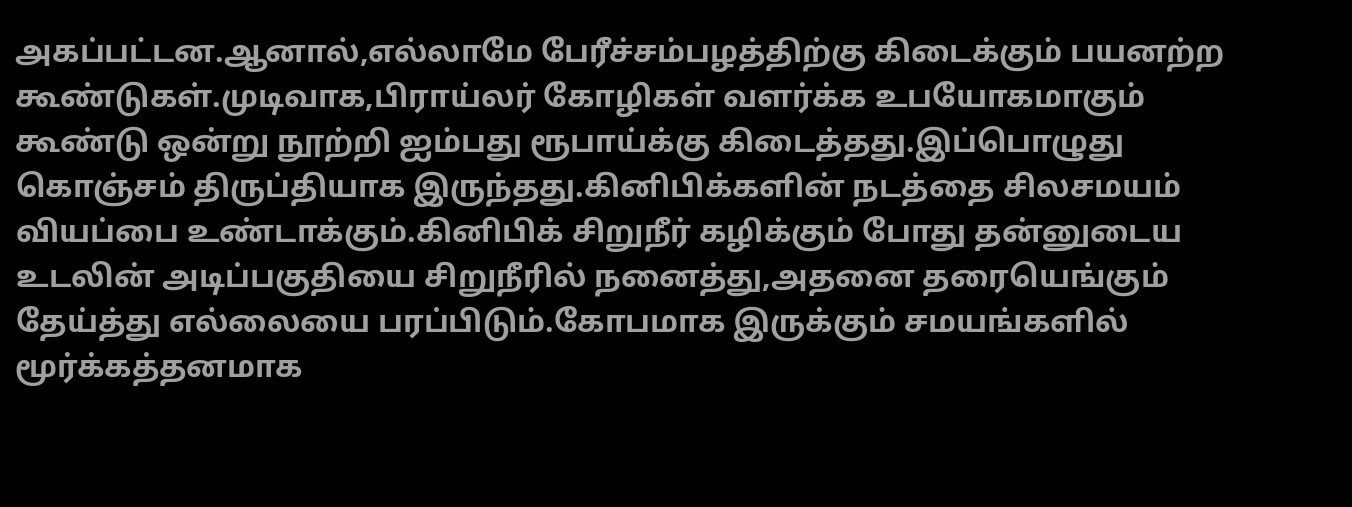அகப்பட்டன.ஆனால்,எல்லாமே பேரீச்சம்பழத்திற்கு கிடைக்கும் பயனற்ற கூண்டுகள்.முடிவாக,பிராய்லர் கோழிகள் வளர்க்க உபயோகமாகும் கூண்டு ஒன்று நூற்றி ஐம்பது ரூபாய்க்கு கிடைத்தது.இப்பொழுது கொஞ்சம் திருப்தியாக இருந்தது.கினிபிக்களின் நடத்தை சிலசமயம் வியப்பை உண்டாக்கும்.கினிபிக் சிறுநீர் கழிக்கும் போது தன்னுடைய உடலின் அடிப்பகுதியை சிறுநீரில் நனைத்து,அதனை தரையெங்கும் தேய்த்து எல்லையை பரப்பிடும்.கோபமாக இருக்கும் சமயங்களில் மூர்க்கத்தனமாக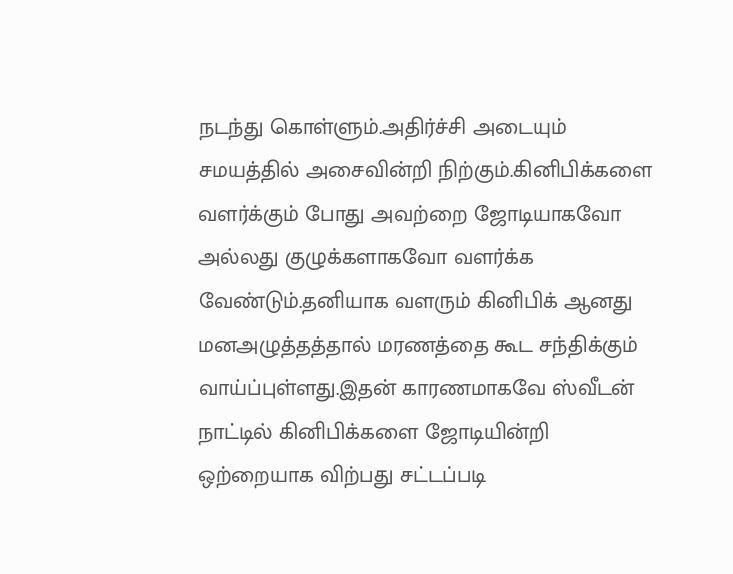நடந்து கொள்ளும்.அதிர்ச்சி அடையும் சமயத்தில் அசைவின்றி நிற்கும்.கினிபிக்களை வளர்க்கும் போது அவற்றை ஜோடியாகவோ அல்லது குழுக்களாகவோ வளர்க்க வேண்டும்.தனியாக வளரும் கினிபிக் ஆனது மனஅழுத்தத்தால் மரணத்தை கூட சந்திக்கும் வாய்ப்புள்ளது.இதன் காரணமாகவே ஸ்வீடன் நாட்டில் கினிபிக்களை ஜோடியின்றி ஒற்றையாக விற்பது சட்டப்படி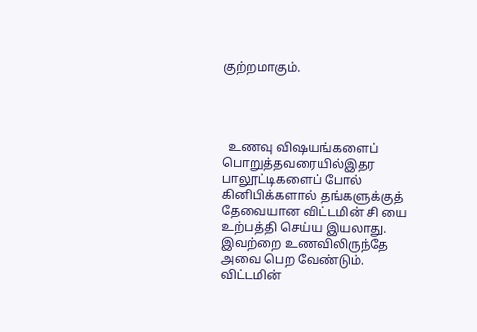குற்றமாகும்.




  உணவு விஷயங்களைப் பொறுத்தவரையில்இதர பாலூட்டிகளைப் போல் கினிபிக்களால் தங்களுக்குத் தேவையான விட்டமின் சி யை உற்பத்தி செய்ய இயலாது. இவற்றை உணவிலிருந்தே அவை பெற வேண்டும். விட்டமின்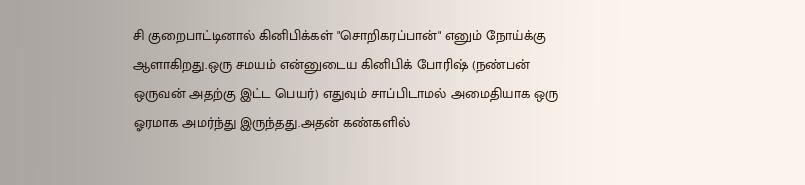சி குறைபாட்டினால் கினிபிக்கள் "சொறிகரப்பான்" எனும் நோய்க்கு ஆளாகிறது.ஒரு சமயம் என்னுடைய கினிபிக் போரிஷ் (நண்பன் ஒருவன் அதற்கு இட்ட பெயர்) எதுவும் சாப்பிடாமல் அமைதியாக ஒரு ஓரமாக அமர்ந்து இருந்தது.அதன் கண்களில்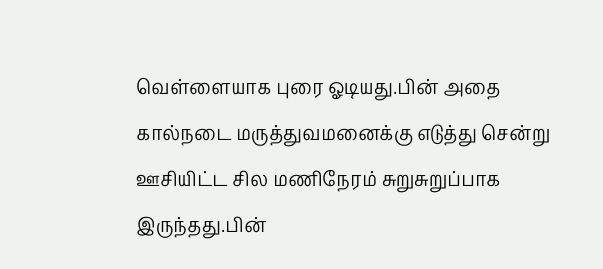வெள்ளையாக புரை ஓடியது.பின் அதை கால்நடை மருத்துவமனைக்கு எடுத்து சென்று ஊசியிட்ட சில மணிநேரம் சுறுசுறுப்பாக இருந்தது.பின்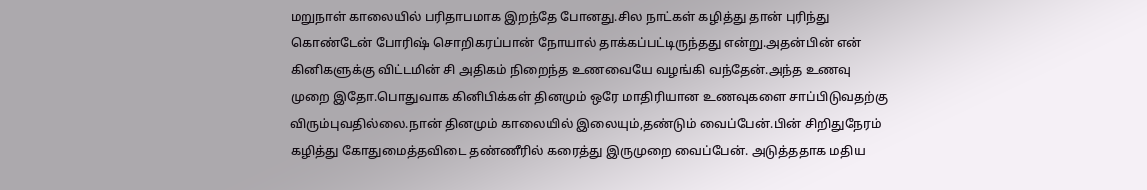மறுநாள் காலையில் பரிதாபமாக இறந்தே போனது.சில நாட்கள் கழித்து தான் புரிந்து கொண்டேன் போரிஷ் சொறிகரப்பான் நோயால் தாக்கப்பட்டிருந்தது என்று.அதன்பின் என் கினிகளுக்கு விட்டமின் சி அதிகம் நிறைந்த உணவையே வழங்கி வந்தேன்.அந்த உணவு முறை இதோ.பொதுவாக கினிபிக்கள் தினமும் ஒரே மாதிரியான உணவுகளை சாப்பிடுவதற்கு விரும்புவதில்லை.நான் தினமும் காலையில் இலையும்,தண்டும் வைப்பேன்.பின் சிறிதுநேரம் கழித்து கோதுமைத்தவிடை தண்ணீரில் கரைத்து இருமுறை வைப்பேன். அடுத்ததாக மதிய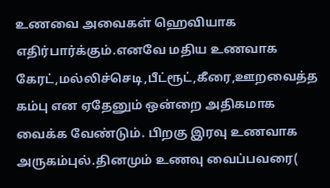உணவை அவைகள் ஹெவியாக எதிர்பார்க்கும்.எனவே மதிய உணவாக கேரட்,மல்லிச்செடி,பீட்ரூட்,கீரை,ஊறவைத்த கம்பு என ஏதேனும் ஒன்றை அதிகமாக வைக்க வேண்டும். பிறகு இரவு உணவாக அருகம்புல்.தினமும் உணவு வைப்பவரை(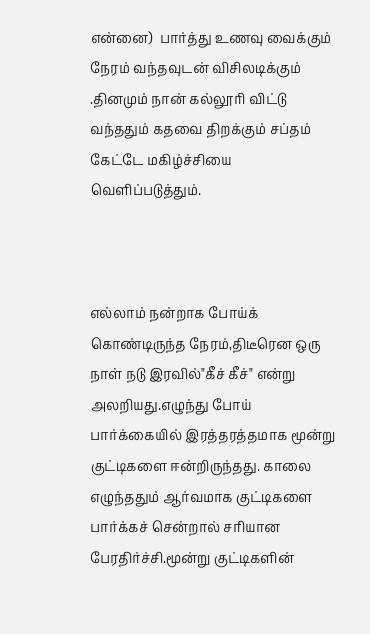என்னை)  பார்த்து உணவு வைக்கும் நேரம் வந்தவுடன் விசிலடிக்கும் .தினமும் நான் கல்லூரி விட்டு வந்ததும் கதவை திறக்கும் சப்தம் கேட்டே மகிழ்ச்சியை வெளிப்படுத்தும்.



எல்லாம் நன்றாக போய்க் கொண்டிருந்த நேரம்,திடீரென ஒரு நாள் நடு இரவில்"கீச் கீச்" என்று அலறியது.எழுந்து போய் பார்க்கையில் இரத்தரத்தமாக மூன்று குட்டிகளை ஈன்றிருந்தது. காலை எழுந்ததும் ஆர்வமாக குட்டிகளை பார்க்கச் சென்றால் சரியான பேரதிர்ச்சி.மூன்று குட்டிகளின்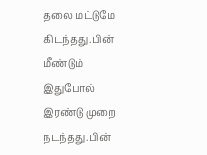தலை மட்டுமே கிடந்தது.பின் மீண்டும் இதுபோல் இரண்டு முறை நடந்தது.பின்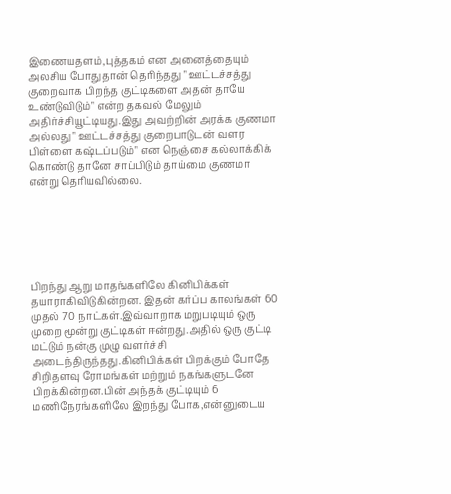இணையதளம்,புத்தகம் என அனைத்தையும் அலசிய போதுதான் தெரிந்தது " ஊட்டச்சத்து குறைவாக பிறந்த குட்டிகளை அதன் தாயே உண்டுவிடும்" என்ற தகவல் மேலும் அதிர்ச்சியூட்டியது.இது அவற்றின் அரக்க குணமா அல்லது " ஊட்டச்சத்து குறைபாடுடன் வளர பிள்ளை கஷ்டப்படும்" என நெஞ்சை கல்லாக்கிக் கொண்டு தானே சாப்பிடும் தாய்மை குணமா என்று தெரியவில்லை.






பிறந்து ஆறு மாதங்களிலே கினிபிக்கள் தயாராகிவிடுகின்றன. இதன் கர்ப்ப காலங்கள் 60 முதல் 70 நாட்கள்.இவ்வாறாக மறுபடியும் ஒரு முறை மூன்று குட்டிகள் ஈன்றது.அதில் ஒரு குட்டி மட்டும் நன்கு முழு வளர்ச்சி அடைந்திருந்தது.கினிபிக்கள் பிறக்கும் போதே சிறிதளவு ரோமங்கள் மற்றும் நகங்களுடனே பிறக்கின்றன.பின் அந்தக் குட்டியும் 6 மணிநேரங்களிலே இறந்து போக,என்னுடைய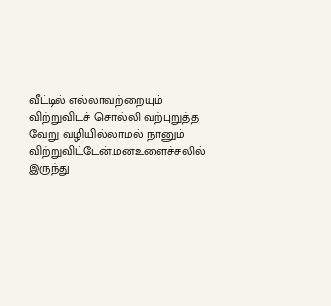வீட்டில் எல்லாவற்றையும் விற்றுவிடச் சொல்லி வற்புறுத்த வேறு வழியில்லாமல் நானும் விற்றுவிட்டேன்.மனஉளைச்சலில் இருந்து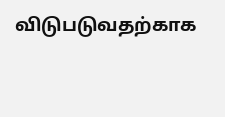விடுபடுவதற்காக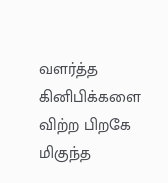வளர்த்த கினிபிக்களை விற்ற பிறகே மிகுந்த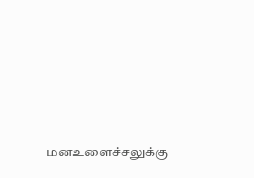மனஉளைச்சலுக்கு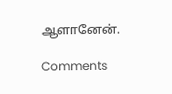ஆளானேன்.

Comments